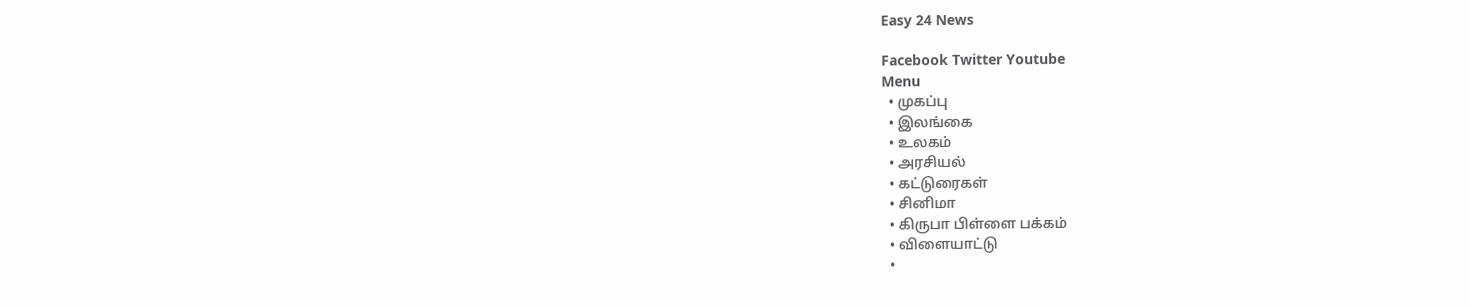Easy 24 News

Facebook Twitter Youtube
Menu
  • முகப்பு
  • இலங்கை
  • உலகம்
  • அரசியல்
  • கட்டுரைகள்
  • சினிமா
  • கிருபா பிள்ளை பக்கம்
  • விளையாட்டு
  •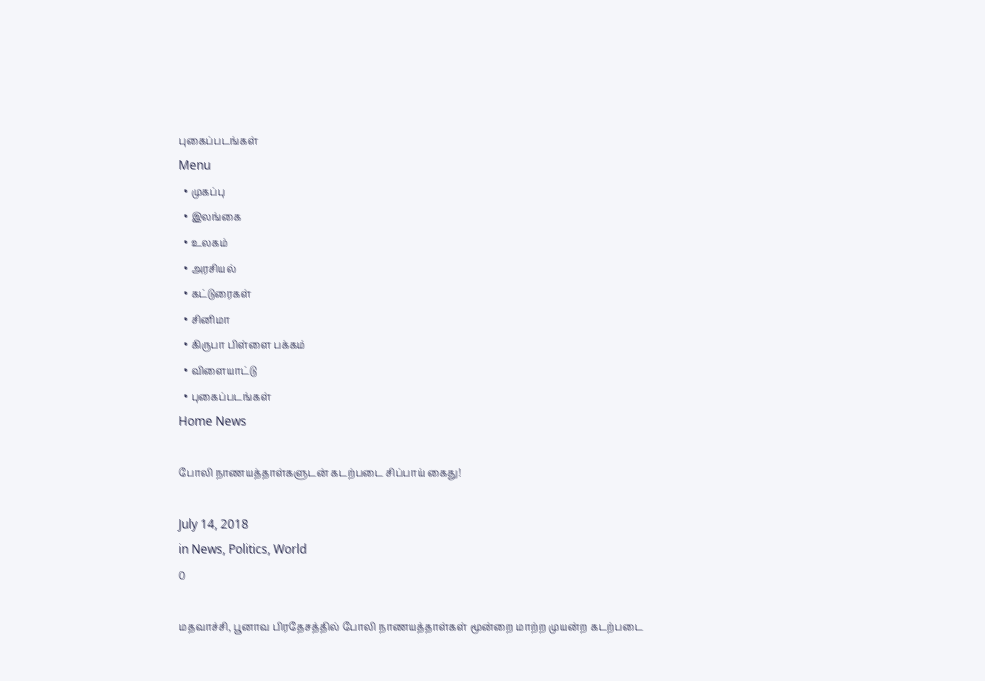புகைப்படங்கள்
Menu
  • முகப்பு
  • இலங்கை
  • உலகம்
  • அரசியல்
  • கட்டுரைகள்
  • சினிமா
  • கிருபா பிள்ளை பக்கம்
  • விளையாட்டு
  • புகைப்படங்கள்
Home News

போலி நாணயத்தாள்களுடன் கடற்படை சிப்பாய் கைது!

July 14, 2018
in News, Politics, World
0

மதவாச்சி, பூனாவ பிரதேசத்தில் போலி நாணயத்தாள்கள் மூன்றை மாற்ற முயன்ற கடற்படை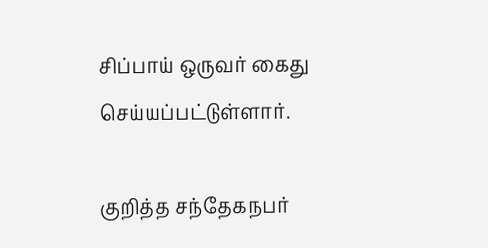சிப்பாய் ஒருவர் கைது செய்யப்பட்டுள்ளார்.

குறித்த சந்தேகநபர்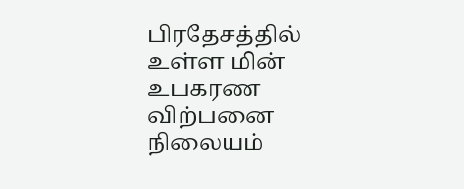பிரதேசத்தில் உள்ள மின் உபகரண விற்பனை நிலையம்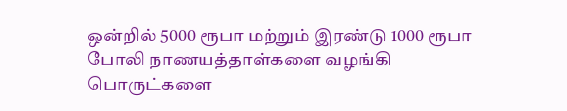ஒன்றில் 5000 ரூபா மற்றும் இரண்டு 1000 ரூபா போலி நாணயத்தாள்களை வழங்கி பொருட்களை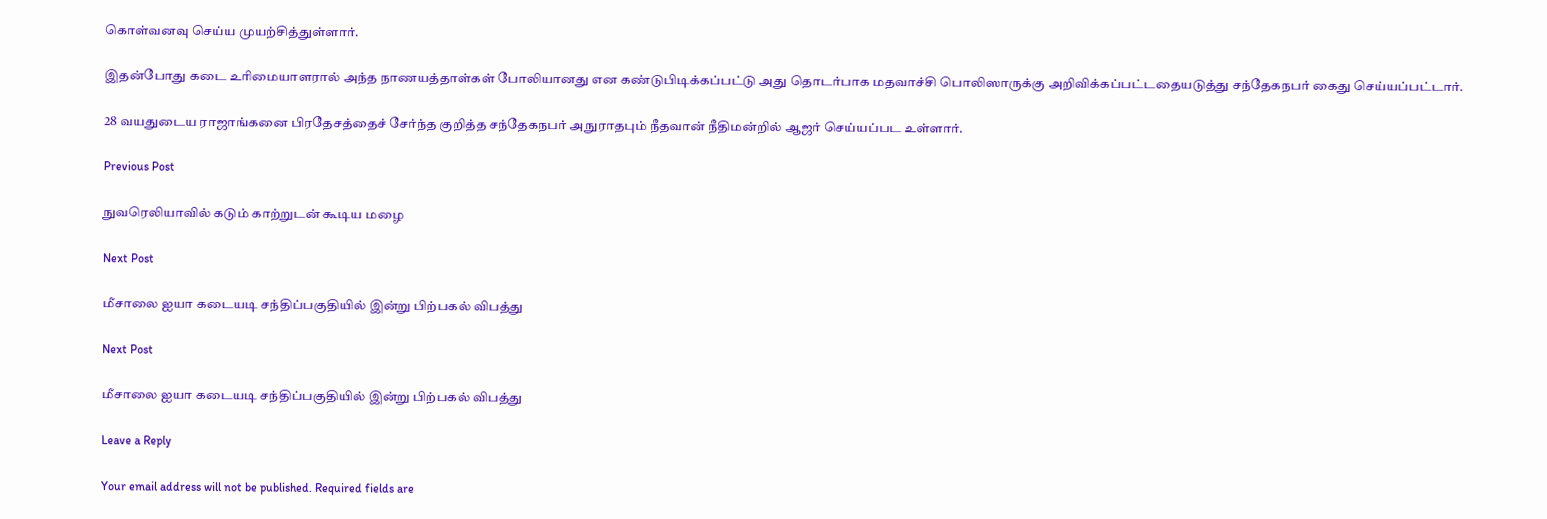கொள்வனவு செய்ய முயற்சித்துள்ளார்.

இதன்போது கடை உரிமையாளரால் அந்த நாணயத்தாள்கள் போலியானது என கண்டுபிடிக்கப்பட்டு அது தொடர்பாக மதவாச்சி பொலிஸாருக்கு அறிவிக்கப்பட்டதையடுத்து சந்தேகநபர் கைது செய்யப்பட்டார்.

28 வயதுடைய ராஜாங்கனை பிரதேசத்தைச் சேர்ந்த குறித்த சந்தேகநபர் அநுராதபும் நீதவான் நீதிமன்றில் ஆஜர் செய்யப்பட உள்ளார்.

Previous Post

நுவரெலியாவில் கடும் காற்றுடன் கூடிய மழை

Next Post

மீசாலை ஐயா கடையடி சந்திப்பகுதியில் இன்று பிற்பகல் விபத்து

Next Post

மீசாலை ஐயா கடையடி சந்திப்பகுதியில் இன்று பிற்பகல் விபத்து

Leave a Reply

Your email address will not be published. Required fields are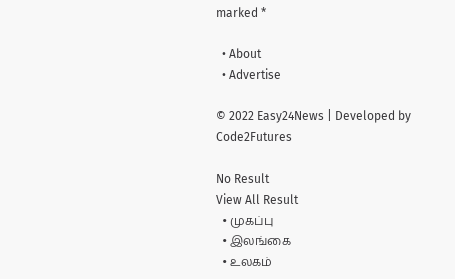marked *

  • About
  • Advertise

© 2022 Easy24News | Developed by Code2Futures

No Result
View All Result
  • முகப்பு
  • இலங்கை
  • உலகம்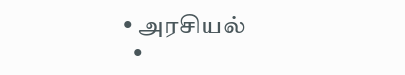• அரசியல்
  •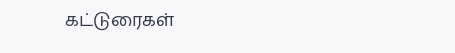கட்டுரைகள்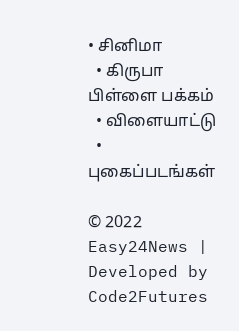• சினிமா
  • கிருபா பிள்ளை பக்கம்
  • விளையாட்டு
  • புகைப்படங்கள்

© 2022 Easy24News | Developed by Code2Futures